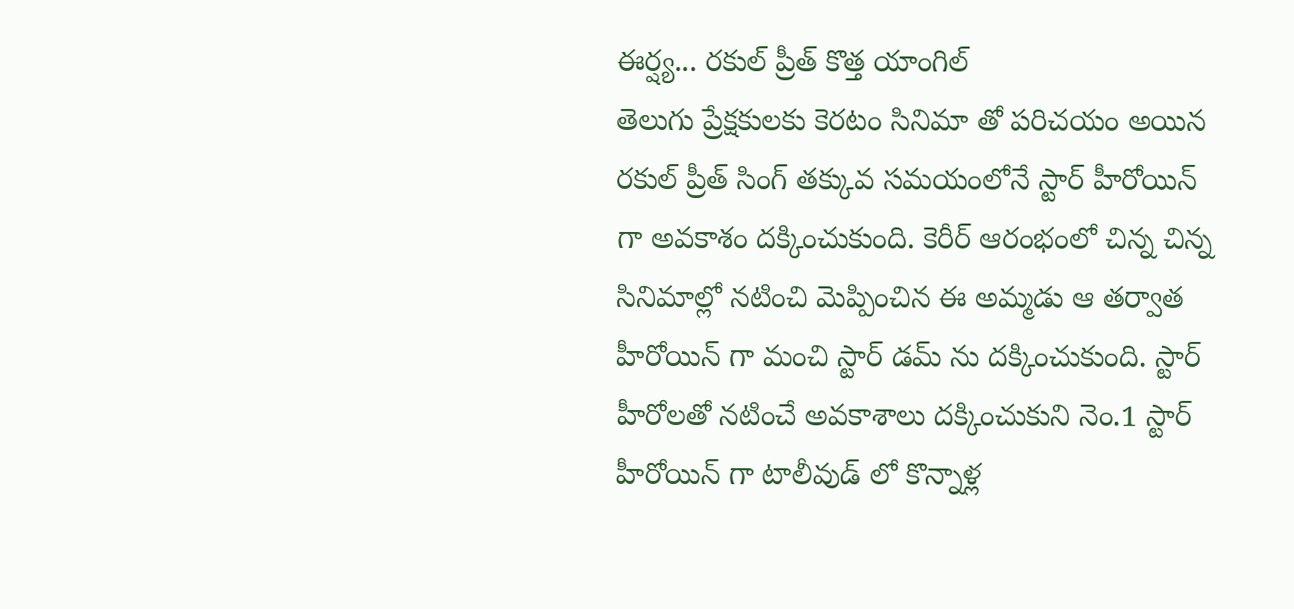ఈర్ష్య... రకుల్ ప్రీత్ కొత్త యాంగిల్
తెలుగు ప్రేక్షకులకు కెరటం సినిమా తో పరిచయం అయిన రకుల్ ప్రీత్ సింగ్ తక్కువ సమయంలోనే స్టార్ హీరోయిన్ గా అవకాశం దక్కించుకుంది. కెరీర్ ఆరంభంలో చిన్న చిన్న సినిమాల్లో నటించి మెప్పించిన ఈ అమ్మడు ఆ తర్వాత హీరోయిన్ గా మంచి స్టార్ డమ్ ను దక్కించుకుంది. స్టార్ హీరోలతో నటించే అవకాశాలు దక్కించుకుని నెం.1 స్టార్ హీరోయిన్ గా టాలీవుడ్ లో కొన్నాళ్ల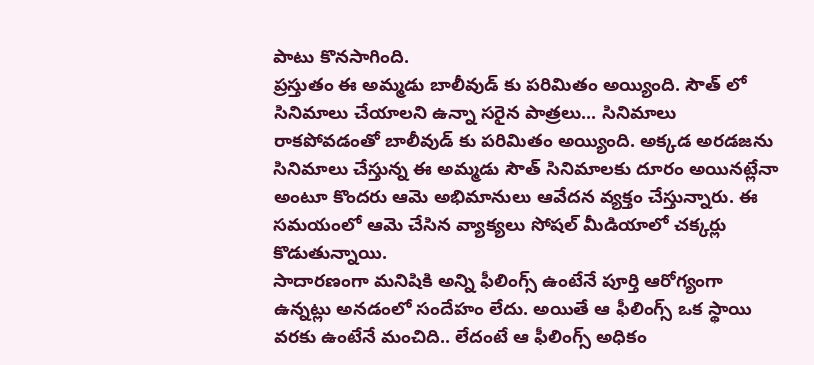పాటు కొనసాగింది.
ప్రస్తుతం ఈ అమ్మడు బాలీవుడ్ కు పరిమితం అయ్యింది. సౌత్ లో సినిమాలు చేయాలని ఉన్నా సరైన పాత్రలు... సినిమాలు రాకపోవడంతో బాలీవుడ్ కు పరిమితం అయ్యింది. అక్కడ అరడజను సినిమాలు చేస్తున్న ఈ అమ్మడు సౌత్ సినిమాలకు దూరం అయినట్లేనా అంటూ కొందరు ఆమె అభిమానులు ఆవేదన వ్యక్తం చేస్తున్నారు. ఈ సమయంలో ఆమె చేసిన వ్యాక్యలు సోషల్ మీడియాలో చక్కర్లు కొడుతున్నాయి.
సాదారణంగా మనిషికి అన్ని ఫీలింగ్స్ ఉంటేనే పూర్తి ఆరోగ్యంగా ఉన్నట్లు అనడంలో సందేహం లేదు. అయితే ఆ ఫీలింగ్స్ ఒక స్థాయి వరకు ఉంటేనే మంచిది.. లేదంటే ఆ ఫీలింగ్స్ అధికం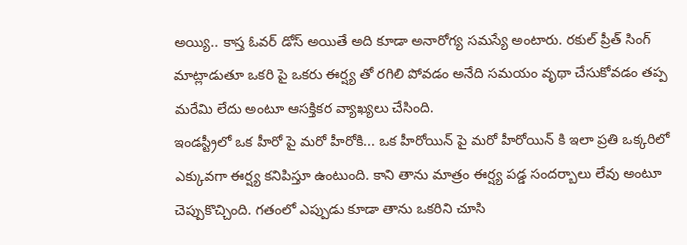అయ్యి.. కాస్త ఓవర్ డోస్ అయితే అది కూడా అనారోగ్య సమస్యే అంటారు. రకుల్ ప్రీత్ సింగ్ మాట్లాడుతూ ఒకరి పై ఒకరు ఈర్ష్య తో రగిలి పోవడం అనేది సమయం వృథా చేసుకోవడం తప్ప మరేమి లేదు అంటూ ఆసక్తికర వ్యాఖ్యలు చేసింది.
ఇండస్ట్రీలో ఒక హీరో పై మరో హీరోకి... ఒక హీరోయిన్ పై మరో హీరోయిన్ కి ఇలా ప్రతి ఒక్కరిలో ఎక్కువగా ఈర్ష్య కనిపిస్తూ ఉంటుంది. కాని తాను మాత్రం ఈర్ష్య పడ్డ సందర్బాలు లేవు అంటూ చెప్పుకొచ్చింది. గతంలో ఎప్పుడు కూడా తాను ఒకరిని చూసి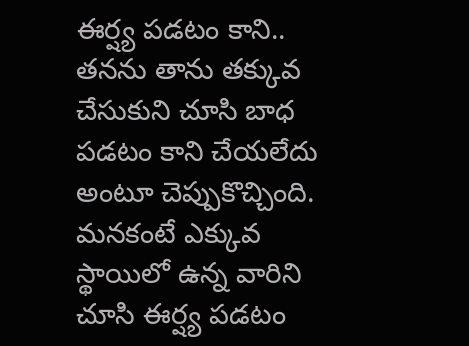ఈర్ష్య పడటం కాని.. తనను తాను తక్కువ చేసుకుని చూసి బాధ పడటం కాని చేయలేదు అంటూ చెప్పుకొచ్చింది.
మనకంటే ఎక్కువ స్థాయిలో ఉన్న వారిని చూసి ఈర్ష్య పడటం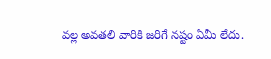వల్ల అవతలి వారికి జరిగే నష్టం ఏమీ లేదు.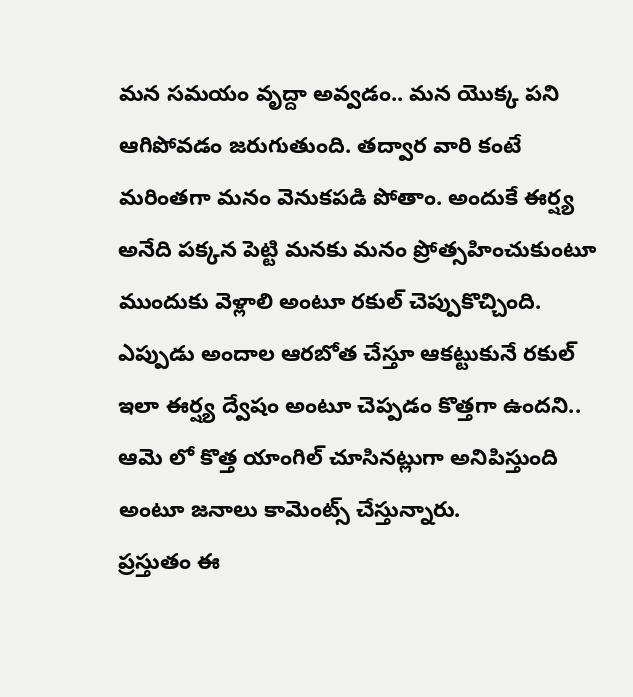మన సమయం వృద్దా అవ్వడం.. మన యొక్క పని ఆగిపోవడం జరుగుతుంది. తద్వార వారి కంటే మరింతగా మనం వెనుకపడి పోతాం. అందుకే ఈర్ష్య అనేది పక్కన పెట్టి మనకు మనం ప్రోత్సహించుకుంటూ ముందుకు వెళ్లాలి అంటూ రకుల్ చెప్పుకొచ్చింది.
ఎప్పుడు అందాల ఆరబోత చేస్తూ ఆకట్టుకునే రకుల్ ఇలా ఈర్ష్య ద్వేషం అంటూ చెప్పడం కొత్తగా ఉందని.. ఆమె లో కొత్త యాంగిల్ చూసినట్లుగా అనిపిస్తుంది అంటూ జనాలు కామెంట్స్ చేస్తున్నారు.
ప్రస్తుతం ఈ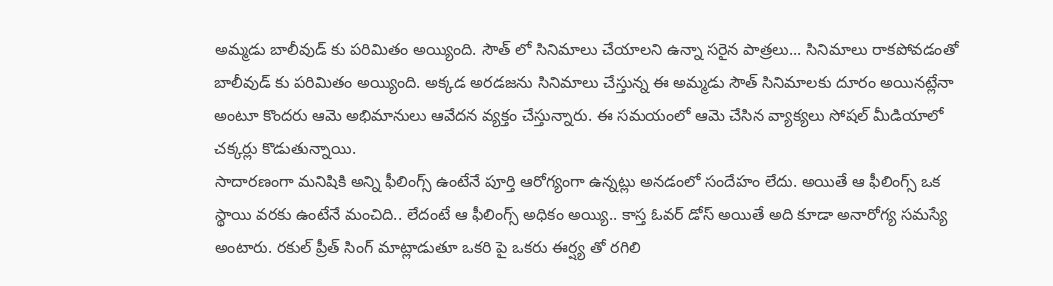అమ్మడు బాలీవుడ్ కు పరిమితం అయ్యింది. సౌత్ లో సినిమాలు చేయాలని ఉన్నా సరైన పాత్రలు... సినిమాలు రాకపోవడంతో బాలీవుడ్ కు పరిమితం అయ్యింది. అక్కడ అరడజను సినిమాలు చేస్తున్న ఈ అమ్మడు సౌత్ సినిమాలకు దూరం అయినట్లేనా అంటూ కొందరు ఆమె అభిమానులు ఆవేదన వ్యక్తం చేస్తున్నారు. ఈ సమయంలో ఆమె చేసిన వ్యాక్యలు సోషల్ మీడియాలో చక్కర్లు కొడుతున్నాయి.
సాదారణంగా మనిషికి అన్ని ఫీలింగ్స్ ఉంటేనే పూర్తి ఆరోగ్యంగా ఉన్నట్లు అనడంలో సందేహం లేదు. అయితే ఆ ఫీలింగ్స్ ఒక స్థాయి వరకు ఉంటేనే మంచిది.. లేదంటే ఆ ఫీలింగ్స్ అధికం అయ్యి.. కాస్త ఓవర్ డోస్ అయితే అది కూడా అనారోగ్య సమస్యే అంటారు. రకుల్ ప్రీత్ సింగ్ మాట్లాడుతూ ఒకరి పై ఒకరు ఈర్ష్య తో రగిలి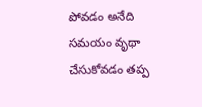పోవడం అనేది సమయం వృథా చేసుకోవడం తప్ప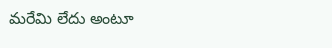మరేమి లేదు అంటూ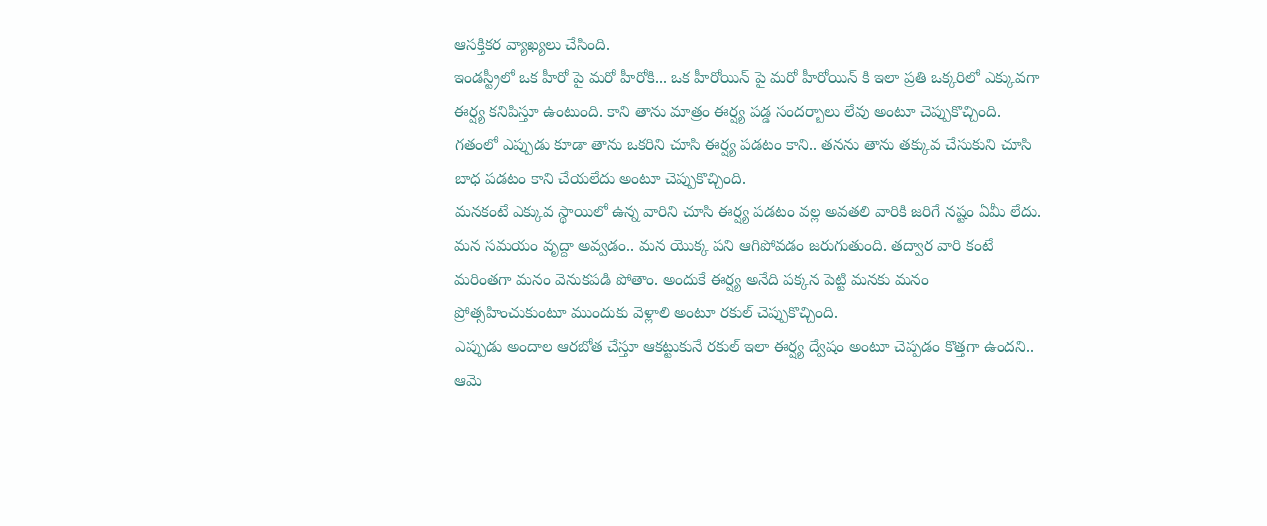ఆసక్తికర వ్యాఖ్యలు చేసింది.
ఇండస్ట్రీలో ఒక హీరో పై మరో హీరోకి... ఒక హీరోయిన్ పై మరో హీరోయిన్ కి ఇలా ప్రతి ఒక్కరిలో ఎక్కువగా ఈర్ష్య కనిపిస్తూ ఉంటుంది. కాని తాను మాత్రం ఈర్ష్య పడ్డ సందర్బాలు లేవు అంటూ చెప్పుకొచ్చింది. గతంలో ఎప్పుడు కూడా తాను ఒకరిని చూసి ఈర్ష్య పడటం కాని.. తనను తాను తక్కువ చేసుకుని చూసి బాధ పడటం కాని చేయలేదు అంటూ చెప్పుకొచ్చింది.
మనకంటే ఎక్కువ స్థాయిలో ఉన్న వారిని చూసి ఈర్ష్య పడటం వల్ల అవతలి వారికి జరిగే నష్టం ఏమీ లేదు. మన సమయం వృద్దా అవ్వడం.. మన యొక్క పని ఆగిపోవడం జరుగుతుంది. తద్వార వారి కంటే మరింతగా మనం వెనుకపడి పోతాం. అందుకే ఈర్ష్య అనేది పక్కన పెట్టి మనకు మనం ప్రోత్సహించుకుంటూ ముందుకు వెళ్లాలి అంటూ రకుల్ చెప్పుకొచ్చింది.
ఎప్పుడు అందాల ఆరబోత చేస్తూ ఆకట్టుకునే రకుల్ ఇలా ఈర్ష్య ద్వేషం అంటూ చెప్పడం కొత్తగా ఉందని.. ఆమె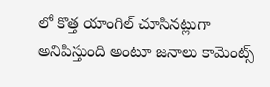లో కొత్త యాంగిల్ చూసినట్లుగా అనిపిస్తుంది అంటూ జనాలు కామెంట్స్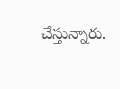చేస్తున్నారు.